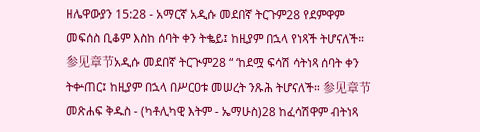ዘሌዋውያን 15:28 - አማርኛ አዲሱ መደበኛ ትርጉም28 የደምዋም መፍሰስ ቢቆም እስከ ሰባት ቀን ትቈይ፤ ከዚያም በኋላ የነጻች ትሆናለች። 参见章节አዲሱ መደበኛ ትርጒም28 “ ‘ከደሟ ፍሳሽ ሳትነጻ ሰባት ቀን ትቍጠር፤ ከዚያም በኋላ በሥርዐቱ መሠረት ንጹሕ ትሆናለች። 参见章节መጽሐፍ ቅዱስ - (ካቶሊካዊ እትም - ኤማሁስ)28 ከፈሳሽዋም ብትነጻ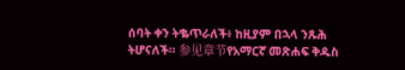ሰባት ቀን ትቈጥራለች፥ ከዚያም በኋላ ንጹሕ ትሆናለች። 参见章节የአማርኛ መጽሐፍ ቅዱስ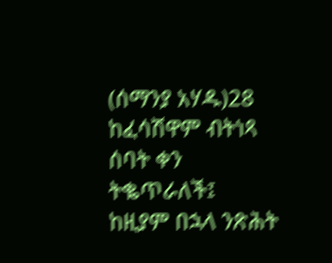(ሰማንያ አሃዱ)28 ከፈሳሽዋም ብትነጻ ሰባት ቀን ትቈጥራለች፤ ከዚያም በኋላ ንጽሕት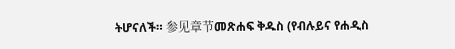ትሆናለች። 参见章节መጽሐፍ ቅዱስ (የብሉይና የሐዲስ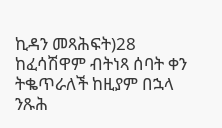ኪዳን መጻሕፍት)28 ከፈሳሽዋም ብትነጻ ሰባት ቀን ትቈጥራለች ከዚያም በኋላ ንጹሕ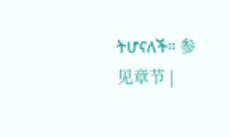ትሆናለች። 参见章节 |